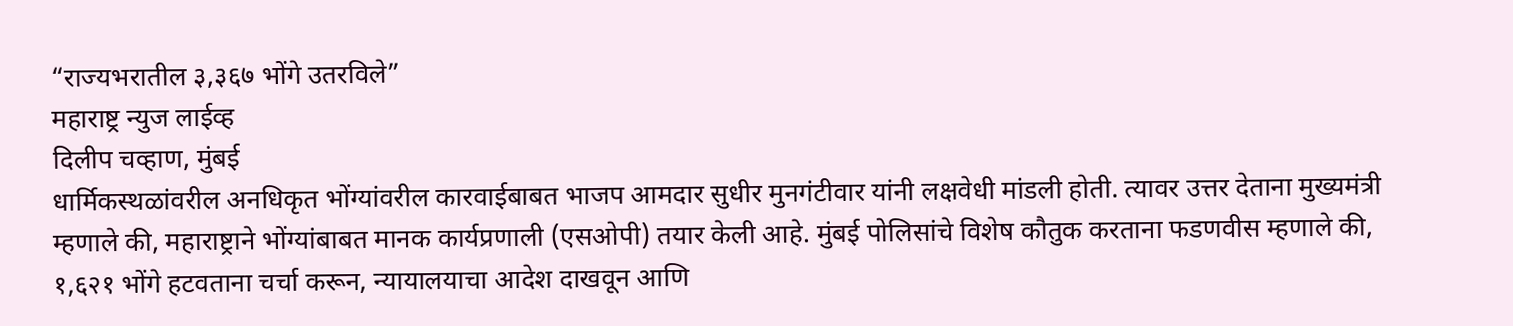“राज्यभरातील ३,३६७ भोंगे उतरविले”
महाराष्ट्र न्युज लाईव्ह
दिलीप चव्हाण, मुंबई
धार्मिकस्थळांवरील अनधिकृत भोंग्यांवरील कारवाईबाबत भाजप आमदार सुधीर मुनगंटीवार यांनी लक्षवेधी मांडली होती. त्यावर उत्तर देताना मुख्यमंत्री म्हणाले की, महाराष्ट्राने भोंग्यांबाबत मानक कार्यप्रणाली (एसओपी) तयार केली आहे. मुंबई पोलिसांचे विशेष कौतुक करताना फडणवीस म्हणाले की, १,६२१ भोंगे हटवताना चर्चा करून, न्यायालयाचा आदेश दाखवून आणि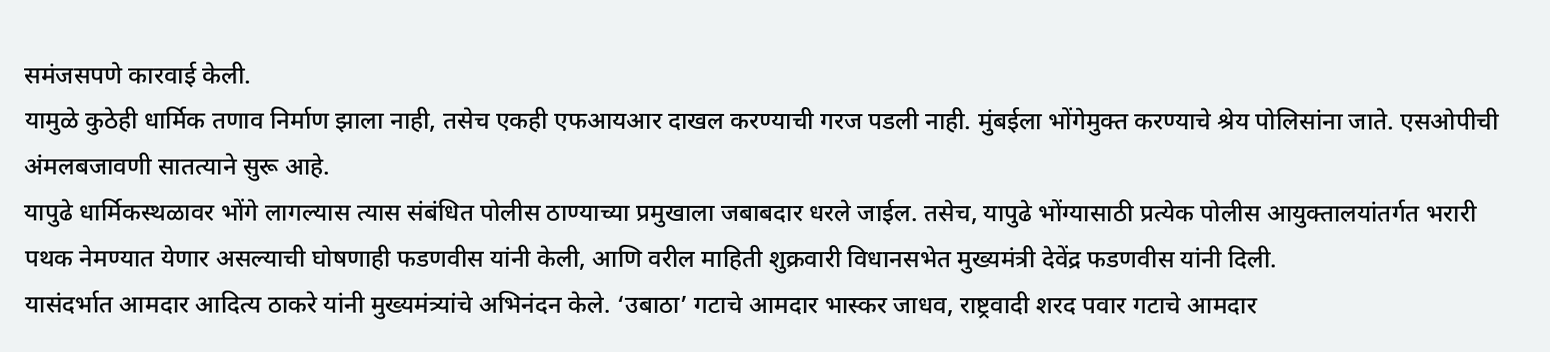समंजसपणे कारवाई केली.
यामुळे कुठेही धार्मिक तणाव निर्माण झाला नाही, तसेच एकही एफआयआर दाखल करण्याची गरज पडली नाही. मुंबईला भोंगेमुक्त करण्याचे श्रेय पोलिसांना जाते. एसओपीची अंमलबजावणी सातत्याने सुरू आहे.
यापुढे धार्मिकस्थळावर भोंगे लागल्यास त्यास संबंधित पोलीस ठाण्याच्या प्रमुखाला जबाबदार धरले जाईल. तसेच, यापुढे भोंग्यासाठी प्रत्येक पोलीस आयुक्तालयांतर्गत भरारी पथक नेमण्यात येणार असल्याची घोषणाही फडणवीस यांनी केली, आणि वरील माहिती शुक्रवारी विधानसभेत मुख्यमंत्री देवेंद्र फडणवीस यांनी दिली.
यासंदर्भात आमदार आदित्य ठाकरे यांनी मुख्यमंत्र्यांचे अभिनंदन केले. ‘उबाठा’ गटाचे आमदार भास्कर जाधव, राष्ट्रवादी शरद पवार गटाचे आमदार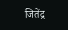जितेंद्र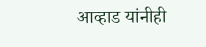आव्हाड यांनीही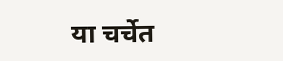या चर्चेत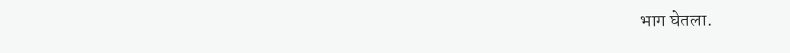भाग घेतला.